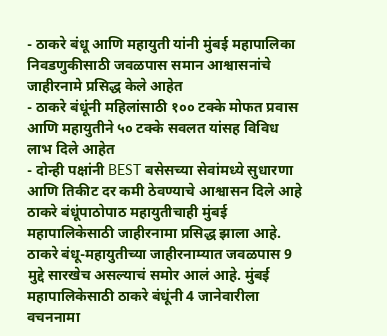- ठाकरे बंधू आणि महायुती यांनी मुंबई महापालिका निवडणुकीसाठी जवळपास समान आश्वासनांचे जाहीरनामे प्रसिद्ध केले आहेत
- ठाकरे बंधूंनी महिलांसाठी १०० टक्के मोफत प्रवास आणि महायुतीने ५० टक्के सवलत यांसह विविध लाभ दिले आहेत
- दोन्ही पक्षांनी BEST बसेसच्या सेवांमध्ये सुधारणा आणि तिकीट दर कमी ठेवण्याचे आश्वासन दिले आहे
ठाकरे बंधूंपाठोपाठ महायुतीचाही मुंबई महापालिकेसाठी जाहीरनामा प्रसिद्ध झाला आहे. ठाकरे बंधू-महायुतीच्या जाहीरनाम्यात जवळपास 9 मुद्दे सारखेच असल्याचं समोर आलं आहे. मुंबई महापालिकेसाठी ठाकरे बंधूंनी 4 जानेवारीला वचननामा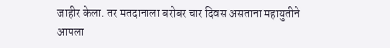जाहीर केला. तर मतदानाला बरोबर चार दिवस असताना महायुतीने आपला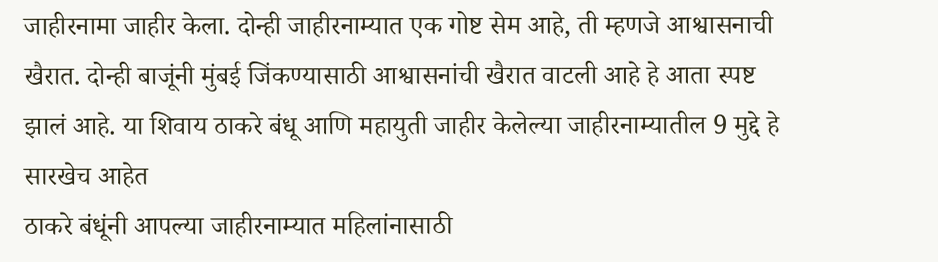जाहीरनामा जाहीर केला. दोन्ही जाहीरनाम्यात एक गोष्ट सेम आहे, ती म्हणजे आश्वासनाची खैरात. दोन्ही बाजूंनी मुंबई जिंकण्यासाठी आश्वासनांची खैरात वाटली आहे हे आता स्पष्ट झालं आहे. या शिवाय ठाकरे बंधू आणि महायुती जाहीर केलेल्या जाहीरनाम्यातील 9 मुद्दे हे सारखेच आहेत
ठाकरे बंधूंनी आपल्या जाहीरनाम्यात महिलांनासाठी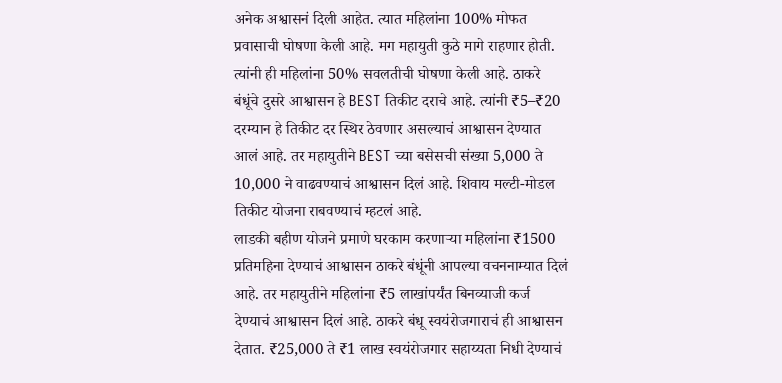अनेक अश्वासनं दिली आहेत. त्यात महिलांना 100% मोफत प्रवासाची घोषणा केली आहे. मग महायुती कुठे मागे राहणार होती. त्यांनी ही महिलांना 50% सवलतीची घोषणा केली आहे. ठाकरे बंधूंचे दुसरे आश्वासन हे BEST तिकीट दराचे आहे. त्यांनी ₹5–₹20 दरम्यान हे तिकीट दर स्थिर ठेवणार असल्याचं आश्वासन देण्यात आलं आहे. तर महायुतीने BEST च्या बसेसची संख्या 5,000 ते 10,000 ने वाढवण्याचं आश्वासन दिलं आहे. शिवाय मल्टी-मोडल तिकीट योजना राबवण्याचं म्हटलं आहे.
लाडकी बहीण योजने प्रमाणे घरकाम करणाऱ्या महिलांना ₹1500 प्रतिमहिना देण्याचं आश्वासन ठाकरे बंधूंनी आपल्या वचननाम्यात दिलं आहे. तर महायुतीने महिलांना ₹5 लाखांपर्यंत बिनव्याजी कर्ज देण्याचं आश्वासन दिलं आहे. ठाकरे बंधू स्वयंरोजगाराचं ही आश्वासन देतात. ₹25,000 ते ₹1 लाख स्वयंरोजगार सहाय्यता निधी देण्याचं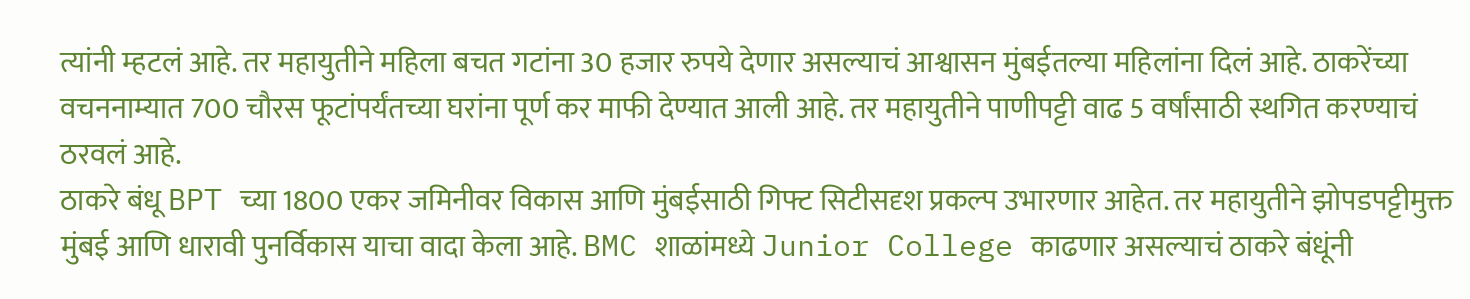त्यांनी म्हटलं आहे. तर महायुतीने महिला बचत गटांना 30 हजार रुपये देणार असल्याचं आश्वासन मुंबईतल्या महिलांना दिलं आहे. ठाकरेंच्या वचननाम्यात 700 चौरस फूटांपर्यंतच्या घरांना पूर्ण कर माफी देण्यात आली आहे. तर महायुतीने पाणीपट्टी वाढ 5 वर्षांसाठी स्थगित करण्याचं ठरवलं आहे.
ठाकरे बंधू BPT च्या 1800 एकर जमिनीवर विकास आणि मुंबईसाठी गिफ्ट सिटीसदृश प्रकल्प उभारणार आहेत. तर महायुतीने झोपडपट्टीमुक्त मुंबई आणि धारावी पुनर्विकास याचा वादा केला आहे. BMC शाळांमध्ये Junior College काढणार असल्याचं ठाकरे बंधूंनी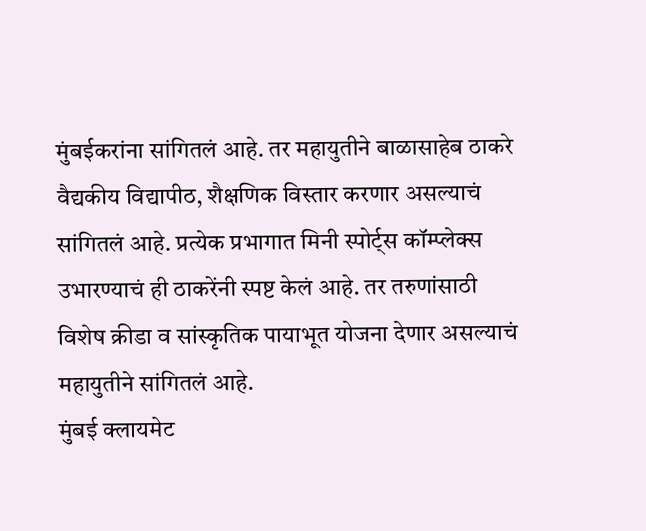मुंबईकरांना सांगितलं आहे. तर महायुतीने बाळासाहेब ठाकरे वैद्यकीय विद्यापीठ, शैक्षणिक विस्तार करणार असल्याचं सांगितलं आहे. प्रत्येक प्रभागात मिनी स्पोर्ट्स कॉम्प्लेक्स उभारण्याचं ही ठाकरेंनी स्पष्ट केलं आहे. तर तरुणांसाठी विशेष क्रीडा व सांस्कृतिक पायाभूत योजना देणार असल्याचं महायुतीने सांगितलं आहे.
मुंबई क्लायमेट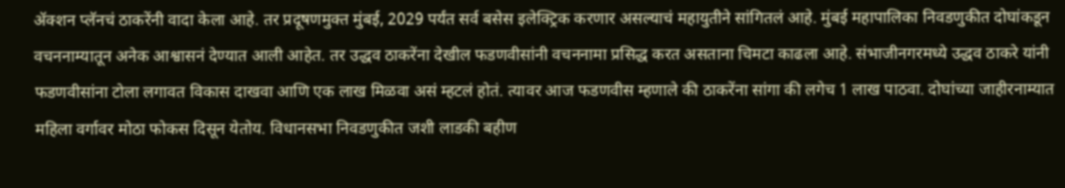ॲक्शन प्लॅनचं ठाकरेंनी वादा केला आहे. तर प्रदूषणमुक्त मुंबई, 2029 पर्यंत सर्व बसेस इलेक्ट्रिक करणार असल्याचं महायुतीने सांगितलं आहे. मुंबई महापालिका निवडणुकीत दोघांकडून वचननाम्यातून अनेक आश्वासनं देण्यात आली आहेत. तर उद्धव ठाकरेंना देखील फडणवीसांनी वचननामा प्रसिद्ध करत असताना चिमटा काढला आहे. संभाजीनगरमध्ये उद्धव ठाकरे यांनी फडणवीसांना टोला लगावत विकास दाखवा आणि एक लाख मिळवा असं म्हटलं होतं. त्यावर आज फडणवीस म्हणाले की ठाकरेंना सांगा की लगेच 1 लाख पाठवा. दोघांच्या जाहीरनाम्यात महिला वर्गावर मोठा फोकस दिसून येतोय. विधानसभा निवडणुकीत जशी लाडकी बहीण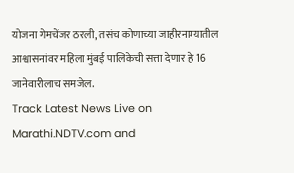योजना गेमचेंजर ठरली, तसंच कोणाच्या जाहीरनाम्यातील आश्वासनांवर महिला मुंबई पालिकेची सत्ता देणार हे 16 जानेवारीलाच समजेल.
Track Latest News Live on Marathi.NDTV.com and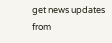get news updates from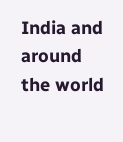India and around the world